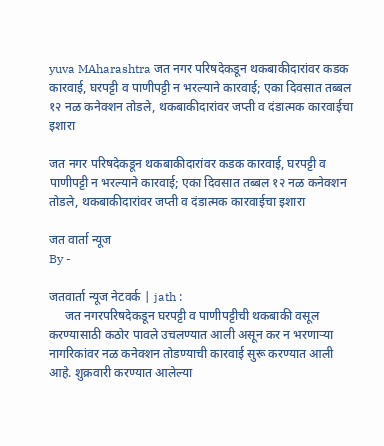yuva MAharashtra जत नगर परिषदेकडून थकबाकीदारांवर कडक कारवाई, घरपट्टी व पाणीपट्टी न भरल्याने कारवाई; एका दिवसात तब्बल १२ नळ कनेक्शन तोडले, थकबाकीदारांवर जप्ती व दंडात्मक कारवाईचा इशारा

जत नगर परिषदेकडून थकबाकीदारांवर कडक कारवाई, घरपट्टी व पाणीपट्टी न भरल्याने कारवाई; एका दिवसात तब्बल १२ नळ कनेक्शन तोडले, थकबाकीदारांवर जप्ती व दंडात्मक कारवाईचा इशारा

जत वार्ता न्यूज
By -

जतवार्ता न्यूज नेटवर्क | jath :
     जत नगरपरिषदेकडून घरपट्टी व पाणीपट्टीची थकबाकी वसूल करण्यासाठी कठोर पावले उचलण्यात आली असून कर न भरणाऱ्या नागरिकांवर नळ कनेक्शन तोडण्याची कारवाई सुरू करण्यात आली आहे. शुक्रवारी करण्यात आलेल्या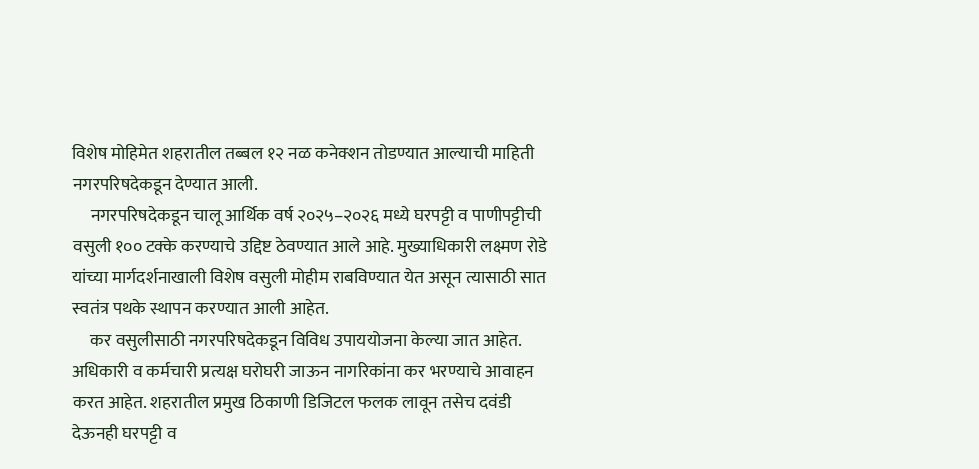विशेष मोहिमेत शहरातील तब्बल १२ नळ कनेक्शन तोडण्यात आल्याची माहिती नगरपरिषदेकडून देण्यात आली.
     नगरपरिषदेकडून चालू आर्थिक वर्ष २०२५–२०२६ मध्ये घरपट्टी व पाणीपट्टीची वसुली १०० टक्के करण्याचे उद्दिष्ट ठेवण्यात आले आहे. मुख्याधिकारी लक्ष्मण रोडे यांच्या मार्गदर्शनाखाली विशेष वसुली मोहीम राबविण्यात येत असून त्यासाठी सात स्वतंत्र पथके स्थापन करण्यात आली आहेत.
     कर वसुलीसाठी नगरपरिषदेकडून विविध उपाययोजना केल्या जात आहेत. अधिकारी व कर्मचारी प्रत्यक्ष घरोघरी जाऊन नागरिकांना कर भरण्याचे आवाहन करत आहेत. शहरातील प्रमुख ठिकाणी डिजिटल फलक लावून तसेच दवंडी देऊनही घरपट्टी व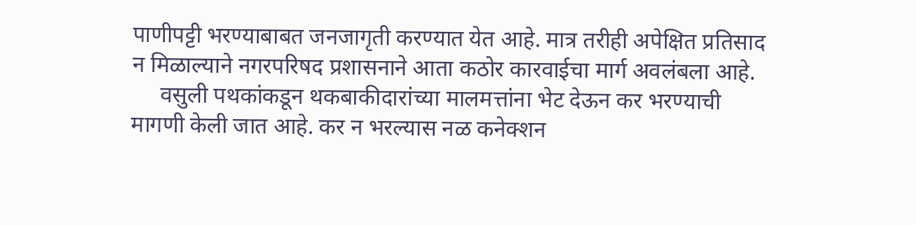पाणीपट्टी भरण्याबाबत जनजागृती करण्यात येत आहे. मात्र तरीही अपेक्षित प्रतिसाद न मिळाल्याने नगरपरिषद प्रशासनाने आता कठोर कारवाईचा मार्ग अवलंबला आहे.
     वसुली पथकांकडून थकबाकीदारांच्या मालमत्तांना भेट देऊन कर भरण्याची मागणी केली जात आहे. कर न भरल्यास नळ कनेक्शन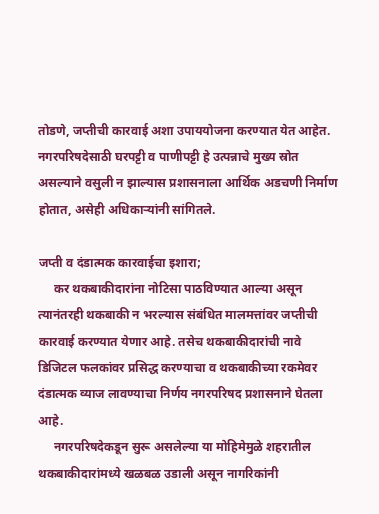तोडणे, जप्तीची कारवाई अशा उपाययोजना करण्यात येत आहेत. नगरपरिषदेसाठी घरपट्टी व पाणीपट्टी हे उत्पन्नाचे मुख्य स्रोत असल्याने वसुली न झाल्यास प्रशासनाला आर्थिक अडचणी निर्माण होतात, असेही अधिकाऱ्यांनी सांगितले.

जप्ती व दंडात्मक कारवाईचा इशारा;
     कर थकबाकीदारांना नोटिसा पाठविण्यात आल्या असून त्यानंतरही थकबाकी न भरल्यास संबंधित मालमत्तांवर जप्तीची कारवाई करण्यात येणार आहे. तसेच थकबाकीदारांची नावे डिजिटल फलकांवर प्रसिद्ध करण्याचा व थकबाकीच्या रकमेवर दंडात्मक व्याज लावण्याचा निर्णय नगरपरिषद प्रशासनाने घेतला आहे.
     नगरपरिषदेकडून सुरू असलेल्या या मोहिमेमुळे शहरातील थकबाकीदारांमध्ये खळबळ उडाली असून नागरिकांनी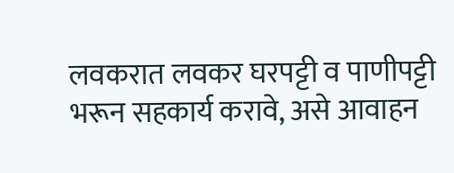लवकरात लवकर घरपट्टी व पाणीपट्टी भरून सहकार्य करावे, असे आवाहन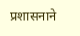प्रशासनाने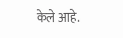केले आहे.